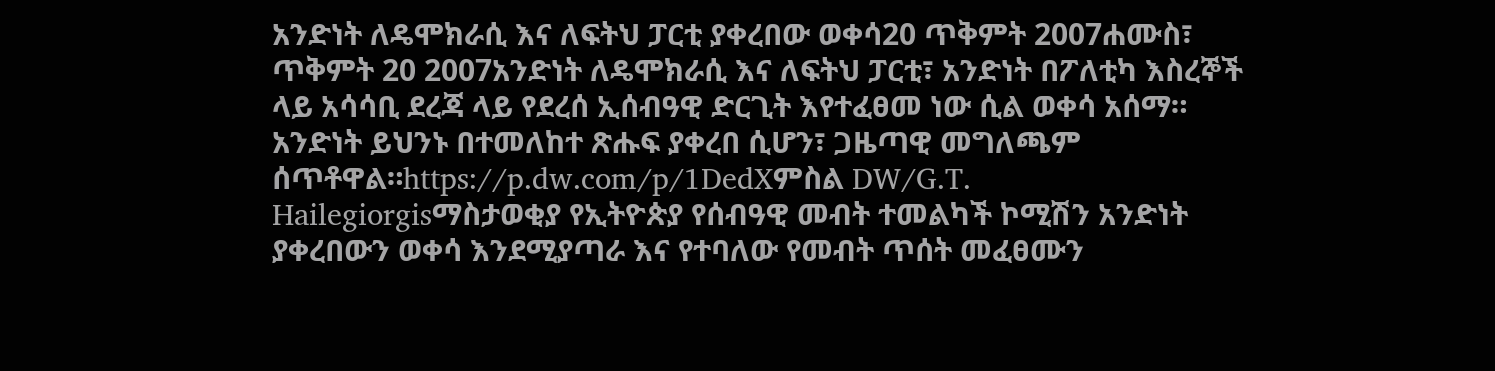አንድነት ለዴሞክራሲ እና ለፍትህ ፓርቲ ያቀረበው ወቀሳ20 ጥቅምት 2007ሐሙስ፣ ጥቅምት 20 2007አንድነት ለዴሞክራሲ እና ለፍትህ ፓርቲ፣ አንድነት በፖለቲካ እስረኞች ላይ አሳሳቢ ደረጃ ላይ የደረሰ ኢሰብዓዊ ድርጊት እየተፈፀመ ነው ሲል ወቀሳ አሰማ። አንድነት ይህንኑ በተመለከተ ጽሑፍ ያቀረበ ሲሆን፣ ጋዜጣዊ መግለጫም ሰጥቶዋል።https://p.dw.com/p/1DedXምስል DW/G.T. Hailegiorgisማስታወቂያ የኢትዮጵያ የሰብዓዊ መብት ተመልካች ኮሚሽን አንድነት ያቀረበውን ወቀሳ እንደሚያጣራ እና የተባለው የመብት ጥሰት መፈፀሙን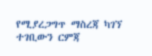የሚያረጋግጥ ማስረጃ ካገኘ ተገቢውን ርምጃ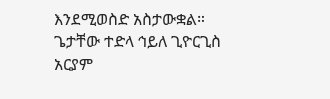እንደሚወስድ አስታውቋል። ጌታቸው ተድላ ኅይለ ጊዮርጊስ አርያም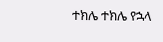ተክሌ ተክሌ የኋላ